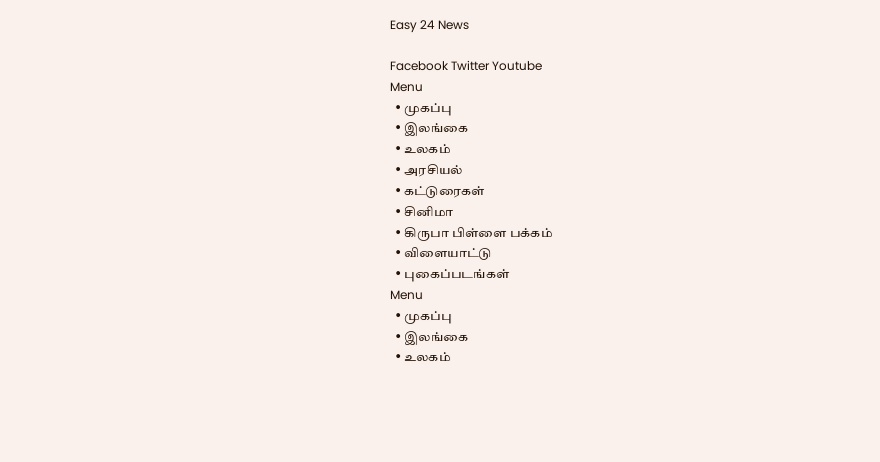Easy 24 News

Facebook Twitter Youtube
Menu
  • முகப்பு
  • இலங்கை
  • உலகம்
  • அரசியல்
  • கட்டுரைகள்
  • சினிமா
  • கிருபா பிள்ளை பக்கம்
  • விளையாட்டு
  • புகைப்படங்கள்
Menu
  • முகப்பு
  • இலங்கை
  • உலகம்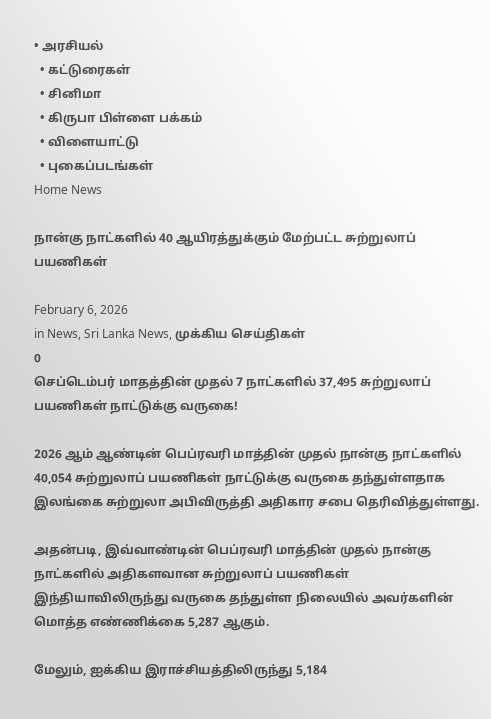• அரசியல்
  • கட்டுரைகள்
  • சினிமா
  • கிருபா பிள்ளை பக்கம்
  • விளையாட்டு
  • புகைப்படங்கள்
Home News

நான்கு நாட்களில் 40 ஆயிரத்துக்கும் மேற்பட்ட சுற்றுலாப் பயணிகள்

February 6, 2026
in News, Sri Lanka News, முக்கிய செய்திகள்
0
செப்டெம்பர் மாதத்தின் முதல் 7 நாட்களில் 37,495 சுற்றுலாப் பயணிகள் நாட்டுக்கு வருகை!

2026 ஆம் ஆண்டின் பெப்ரவரி மாத்தின் முதல் நான்கு நாட்களில் 40,054 சுற்றுலாப் பயணிகள் நாட்டுக்கு வருகை தந்துள்ளதாக இலங்கை சுற்றுலா அபிவிருத்தி அதிகார சபை தெரிவித்துள்ளது.

அதன்படி, இவ்வாண்டின் பெப்ரவரி மாத்தின் முதல் நான்கு நாட்களில் அதிகளவான சுற்றுலாப் பயணிகள் இந்தியாவிலிருந்து வருகை தந்துள்ள நிலையில் அவர்களின் மொத்த எண்ணிக்கை 5,287 ஆகும்.

மேலும், ஐக்கிய இராச்சியத்திலிருந்து 5,184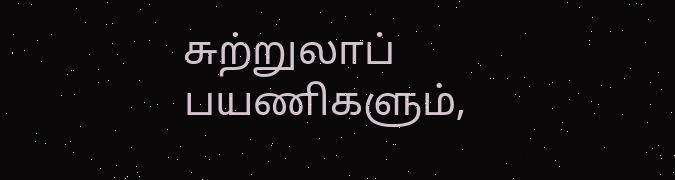சுற்றுலாப் பயணிகளும்,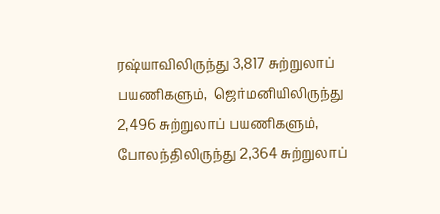ரஷ்யாவிலிருந்து 3,817 சுற்றுலாப் பயணிகளும்,  ஜெர்மனியிலிருந்து 2,496 சுற்றுலாப் பயணிகளும், போலந்திலிருந்து 2,364 சுற்றுலாப்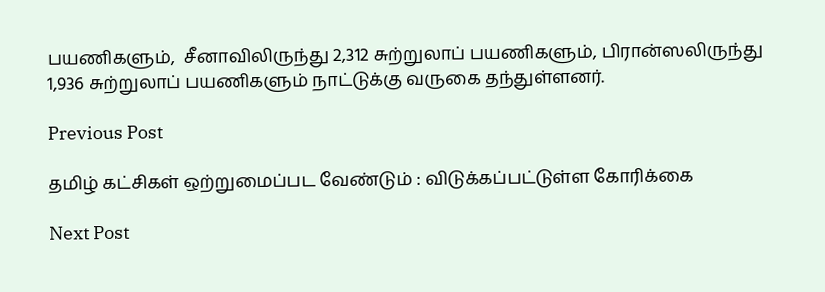பயணிகளும்,  சீனாவிலிருந்து 2,312 சுற்றுலாப் பயணிகளும், பிரான்ஸலிருந்து 1,936 சுற்றுலாப் பயணிகளும் நாட்டுக்கு வருகை தந்துள்ளனர்.

Previous Post

தமிழ் கட்சிகள் ஒற்றுமைப்பட வேண்டும் : விடுக்கப்பட்டுள்ள கோரிக்கை

Next Post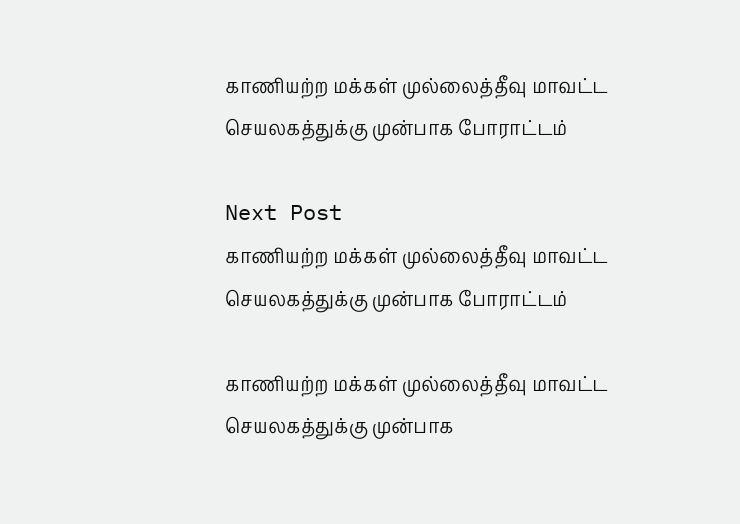காணியற்ற மக்கள் முல்லைத்தீவு மாவட்ட செயலகத்துக்கு முன்பாக போராட்டம்

Next Post
காணியற்ற மக்கள் முல்லைத்தீவு மாவட்ட செயலகத்துக்கு முன்பாக போராட்டம்

காணியற்ற மக்கள் முல்லைத்தீவு மாவட்ட செயலகத்துக்கு முன்பாக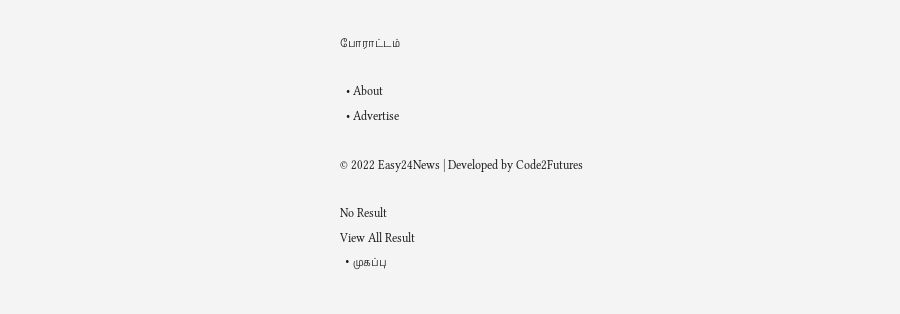போராட்டம்

  • About
  • Advertise

© 2022 Easy24News | Developed by Code2Futures

No Result
View All Result
  • முகப்பு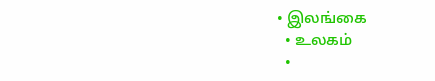• இலங்கை
  • உலகம்
  •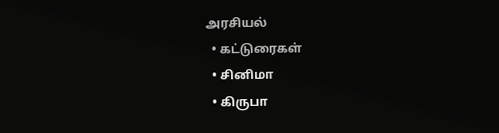அரசியல்
  • கட்டுரைகள்
  • சினிமா
  • கிருபா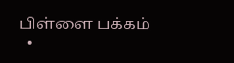பிள்ளை பக்கம்
  •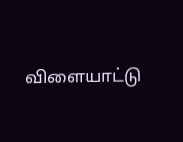விளையாட்டு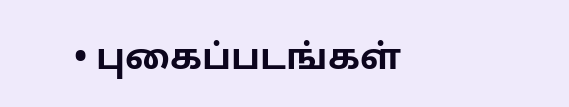• புகைப்படங்கள்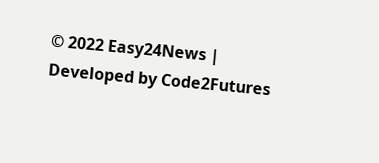© 2022 Easy24News | Developed by Code2Futures